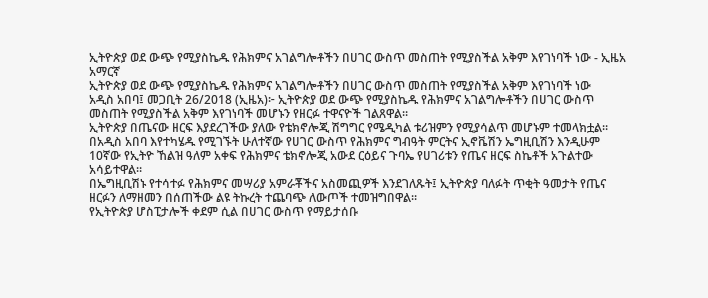ኢትዮጵያ ወደ ውጭ የሚያስኬዱ የሕክምና አገልግሎቶችን በሀገር ውስጥ መስጠት የሚያስችል አቅም እየገነባች ነው - ኢዜአ አማርኛ
ኢትዮጵያ ወደ ውጭ የሚያስኬዱ የሕክምና አገልግሎቶችን በሀገር ውስጥ መስጠት የሚያስችል አቅም እየገነባች ነው
አዲስ አበባ፤ መጋቢት 26/2018 (ኢዜአ)፦ ኢትዮጵያ ወደ ውጭ የሚያስኬዱ የሕክምና አገልግሎቶችን በሀገር ውስጥ መስጠት የሚያስችል አቅም እየገነባች መሆኑን የዘርፉ ተዋናዮች ገልጸዋል።
ኢትዮጵያ በጤናው ዘርፍ እያደረገችው ያለው የቴክኖሎጂ ሽግግር የሜዲካል ቱሪዝምን የሚያሳልጥ መሆኑም ተመላክቷል።
በአዲስ አበባ እየተካሄዱ የሚገኙት ሁለተኛው የሀገር ውስጥ የሕክምና ግብዓት ምርትና ኢኖቬሽን ኤግዚቢሽን እንዲሁም 10ኛው የኢትዮ ኸልዝ ዓለም አቀፍ የሕክምና ቴክኖሎጂ አውደ ርዕይና ጉባኤ የሀገሪቱን የጤና ዘርፍ ስኬቶች አጉልተው አሳይተዋል።
በኤግዚቢሽኑ የተሳተፉ የሕክምና መሣሪያ አምራቾችና አስመጪዎች እንደገለጹት፤ ኢትዮጵያ ባለፉት ጥቂት ዓመታት የጤና ዘርፉን ለማዘመን በሰጠችው ልዩ ትኩረት ተጨባጭ ለውጦች ተመዝግበዋል።
የኢትዮጵያ ሆስፒታሎች ቀደም ሲል በሀገር ውስጥ የማይታሰቡ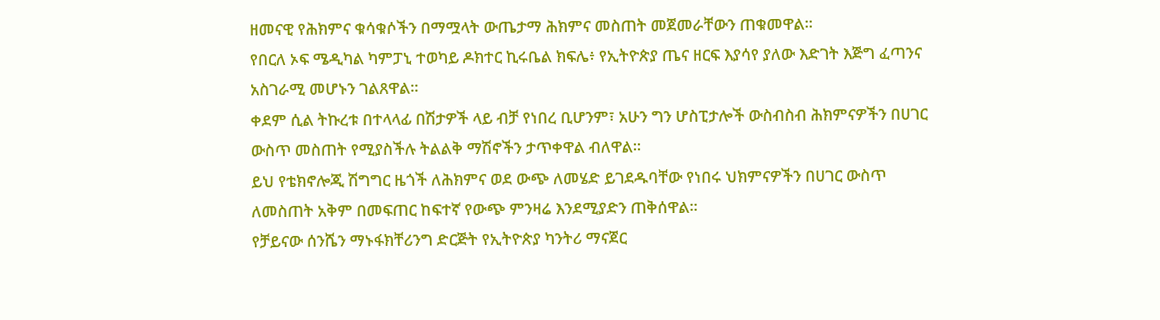ዘመናዊ የሕክምና ቁሳቁሶችን በማሟላት ውጤታማ ሕክምና መስጠት መጀመራቸውን ጠቁመዋል።
የበርለ ኦፍ ሜዲካል ካምፓኒ ተወካይ ዶክተር ኪሩቤል ክፍሌ፥ የኢትዮጵያ ጤና ዘርፍ እያሳየ ያለው እድገት እጅግ ፈጣንና አስገራሚ መሆኑን ገልጸዋል።
ቀደም ሲል ትኩረቱ በተላላፊ በሽታዎች ላይ ብቻ የነበረ ቢሆንም፣ አሁን ግን ሆስፒታሎች ውስብስብ ሕክምናዎችን በሀገር ውስጥ መስጠት የሚያስችሉ ትልልቅ ማሽኖችን ታጥቀዋል ብለዋል።
ይህ የቴክኖሎጂ ሽግግር ዜጎች ለሕክምና ወደ ውጭ ለመሄድ ይገደዱባቸው የነበሩ ህክምናዎችን በሀገር ውስጥ ለመስጠት አቅም በመፍጠር ከፍተኛ የውጭ ምንዛሬ እንደሚያድን ጠቅሰዋል።
የቻይናው ሰንሼን ማኑፋክቸሪንግ ድርጅት የኢትዮጵያ ካንትሪ ማናጀር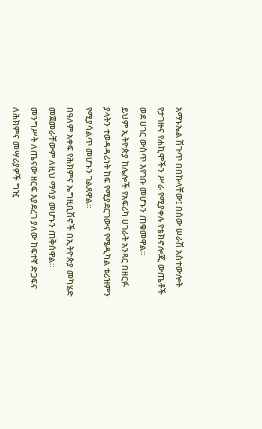አማኑኤል ሽጉጥ በበኩላቸው፤ በሰው ሠራሽ አስተውሎት የታገዙና የሐኪሞችን ሥራ የሚያቀሉ የቴክኖሎጂ ውጤቶች ወደ ሀገር ውስጥ እየገቡ መሆኑን ጠቁመዋል።
ይህም ኢትዮጵያ ከሌሎች የአፍሪካ ሀገራት አንጻር በዘርፉ ያላትን ተወዳዳሪነት ከፍ የሚያደርገውና የሜዲካል ቱሪዝምን የሚያሳልጥ መሆኑን ገልጸዋል።
በዓለም አቀፍ የሕክምና ኤግዚቢሽኖች በኢትዮጵያ መካሄድ መጀመራቸውም ለዚህ ማሳያ መሆኑን ጠቅሰዋል።
መንግሥት ለጤናው ዘርፍ እያደረገ ያለው ከፍተኛ ድጋፍና ለሕክምና መሣሪያዎች ግዢ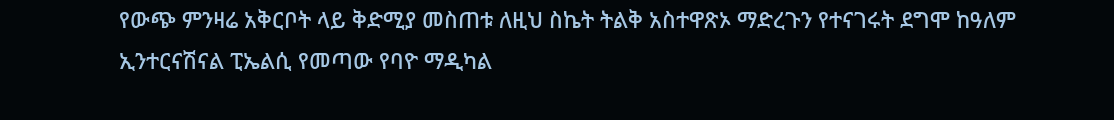የውጭ ምንዛሬ አቅርቦት ላይ ቅድሚያ መስጠቱ ለዚህ ስኬት ትልቅ አስተዋጽኦ ማድረጉን የተናገሩት ደግሞ ከዓለም ኢንተርናሽናል ፒኤልሲ የመጣው የባዮ ማዲካል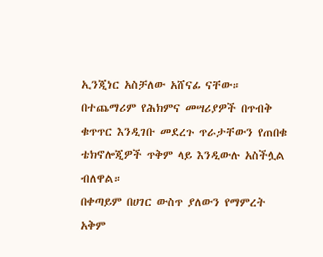ኢንጂነር አስቻለው አሸናፊ ናቸው።
በተጨማሪም የሕክምና መሣሪያዎች በጥብቅ ቁጥጥር እንዲገቡ መደረጉ ጥራታቸውን የጠበቁ ቴክኖሎጂዎች ጥቅም ላይ እንዲውሉ አስችሏል ብለዋል።
በቀጣይም በሀገር ውስጥ ያለውን የማምረት አቅም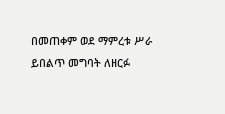በመጠቀም ወደ ማምረቱ ሥራ ይበልጥ መግባት ለዘርፉ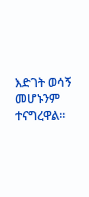እድገት ወሳኝ መሆኑንም ተናግረዋል።